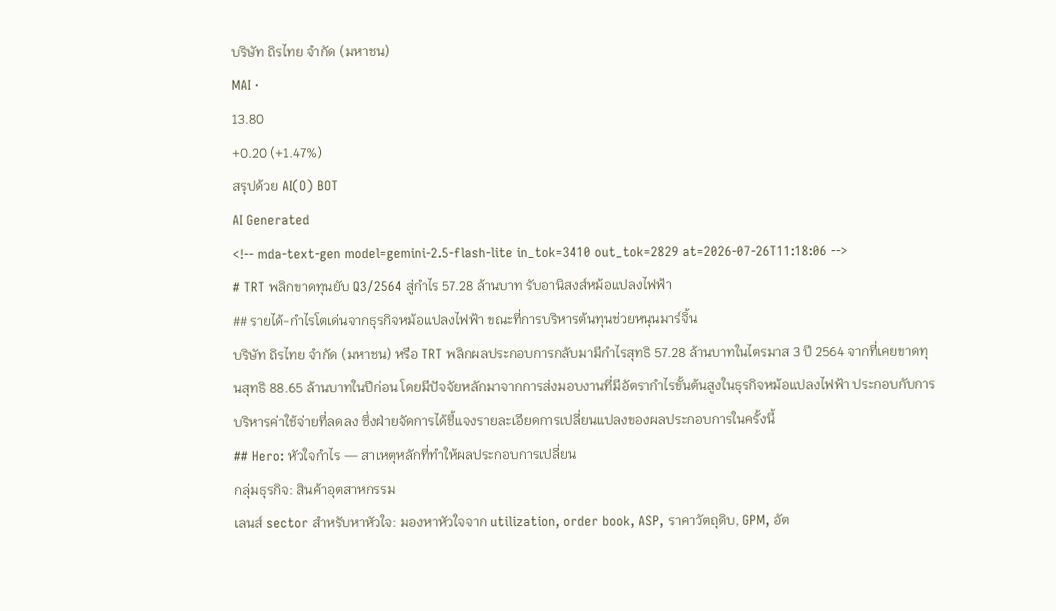บริษัท ถิรไทย จำกัด (มหาชน)
MAI ·
13.80
+0.20 (+1.47%)
สรุปด้วย AI(O) BOT
AI Generated
<!-- mda-text-gen model=gemini-2.5-flash-lite in_tok=3410 out_tok=2829 at=2026-07-26T11:18:06 -->
# TRT พลิกขาดทุนยับ Q3/2564 สู่กำไร 57.28 ล้านบาท รับอานิสงส์หม้อแปลงไฟฟ้า
## รายได้-กำไรโตเด่นจากธุรกิจหม้อแปลงไฟฟ้า ขณะที่การบริหารต้นทุนช่วยหนุนมาร์จิ้น
บริษัท ถิรไทย จำกัด (มหาชน) หรือ TRT พลิกผลประกอบการกลับมามีกำไรสุทธิ 57.28 ล้านบาทในไตรมาส 3 ปี 2564 จากที่เคยขาดทุนสุทธิ 88.65 ล้านบาทในปีก่อน โดยมีปัจจัยหลักมาจากการส่งมอบงานที่มีอัตรากำไรขั้นต้นสูงในธุรกิจหม้อแปลงไฟฟ้า ประกอบกับการบริหารค่าใช้จ่ายที่ลดลง ซึ่งฝ่ายจัดการได้ชี้แจงรายละเอียดการเปลี่ยนแปลงของผลประกอบการในครั้งนี้
## Hero: หัวใจกำไร — สาเหตุหลักที่ทำให้ผลประกอบการเปลี่ยน
กลุ่มธุรกิจ: สินค้าอุตสาหกรรม
เลนส์ sector สำหรับหาหัวใจ: มองหาหัวใจจาก utilization, order book, ASP, ราคาวัตถุดิบ, GPM, อัต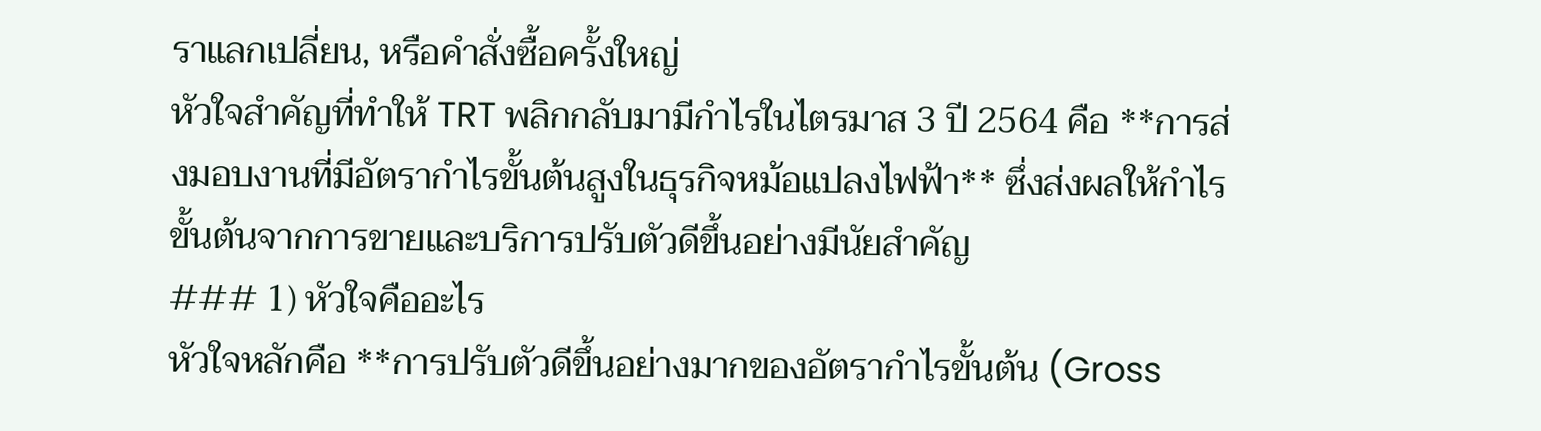ราแลกเปลี่ยน, หรือคำสั่งซื้อครั้งใหญ่
หัวใจสำคัญที่ทำให้ TRT พลิกกลับมามีกำไรในไตรมาส 3 ปี 2564 คือ **การส่งมอบงานที่มีอัตรากำไรขั้นต้นสูงในธุรกิจหม้อแปลงไฟฟ้า** ซึ่งส่งผลให้กำไรขั้นต้นจากการขายและบริการปรับตัวดีขึ้นอย่างมีนัยสำคัญ
### 1) หัวใจคืออะไร
หัวใจหลักคือ **การปรับตัวดีขึ้นอย่างมากของอัตรากำไรขั้นต้น (Gross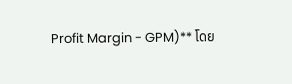Profit Margin - GPM)** โดย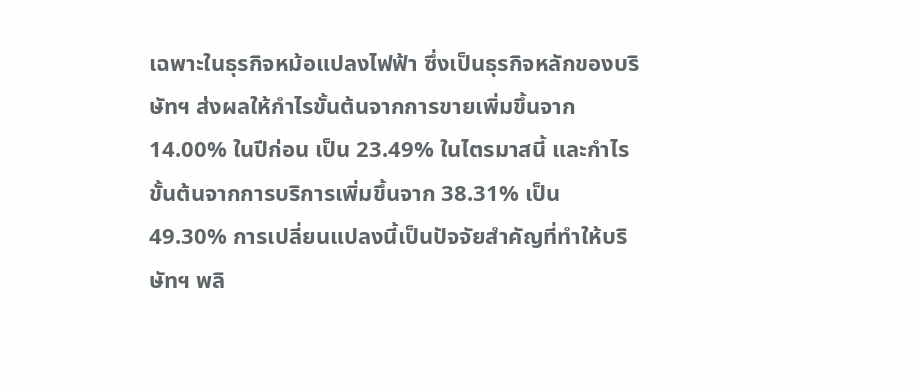เฉพาะในธุรกิจหม้อแปลงไฟฟ้า ซึ่งเป็นธุรกิจหลักของบริษัทฯ ส่งผลให้กำไรขั้นต้นจากการขายเพิ่มขึ้นจาก 14.00% ในปีก่อน เป็น 23.49% ในไตรมาสนี้ และกำไรขั้นต้นจากการบริการเพิ่มขึ้นจาก 38.31% เป็น 49.30% การเปลี่ยนแปลงนี้เป็นปัจจัยสำคัญที่ทำให้บริษัทฯ พลิ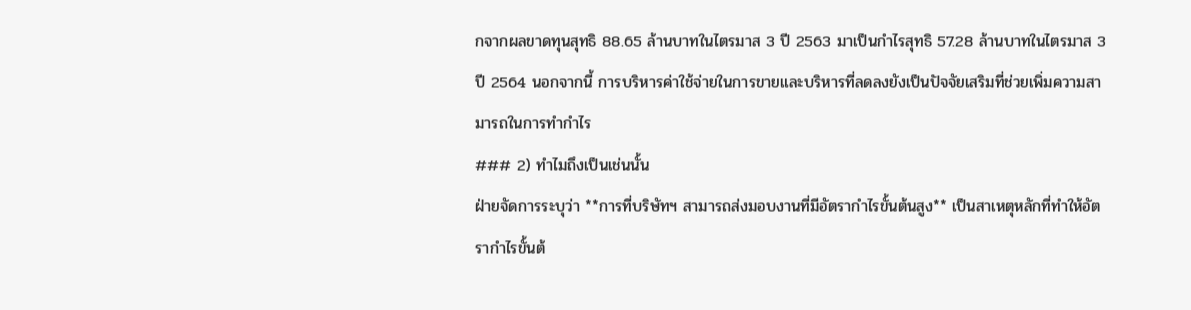กจากผลขาดทุนสุทธิ 88.65 ล้านบาทในไตรมาส 3 ปี 2563 มาเป็นกำไรสุทธิ 57.28 ล้านบาทในไตรมาส 3 ปี 2564 นอกจากนี้ การบริหารค่าใช้จ่ายในการขายและบริหารที่ลดลงยังเป็นปัจจัยเสริมที่ช่วยเพิ่มความสามารถในการทำกำไร
### 2) ทำไมถึงเป็นเช่นนั้น
ฝ่ายจัดการระบุว่า **การที่บริษัทฯ สามารถส่งมอบงานที่มีอัตรากำไรขั้นต้นสูง** เป็นสาเหตุหลักที่ทำให้อัตรากำไรขั้นต้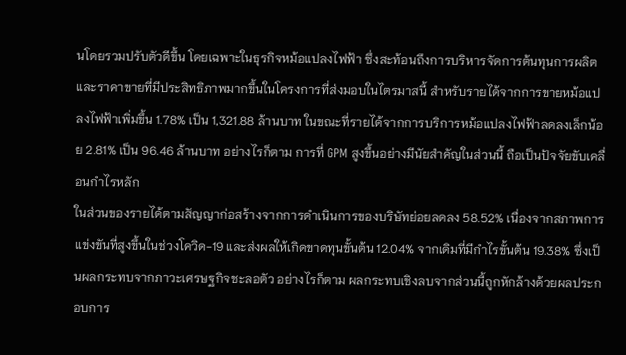นโดยรวมปรับตัวดีขึ้น โดยเฉพาะในธุรกิจหม้อแปลงไฟฟ้า ซึ่งสะท้อนถึงการบริหารจัดการต้นทุนการผลิตและราคาขายที่มีประสิทธิภาพมากขึ้นในโครงการที่ส่งมอบในไตรมาสนี้ สำหรับรายได้จากการขายหม้อแปลงไฟฟ้าเพิ่มขึ้น 1.78% เป็น 1,321.88 ล้านบาท ในขณะที่รายได้จากการบริการหม้อแปลงไฟฟ้าลดลงเล็กน้อย 2.81% เป็น 96.46 ล้านบาท อย่างไรก็ตาม การที่ GPM สูงขึ้นอย่างมีนัยสำคัญในส่วนนี้ ถือเป็นปัจจัยขับเคลื่อนกำไรหลัก
ในส่วนของรายได้ตามสัญญาก่อสร้างจากการดำเนินการของบริษัทย่อยลดลง 58.52% เนื่องจากสภาพการแข่งขันที่สูงขึ้นในช่วงโควิด-19 และส่งผลให้เกิดขาดทุนขั้นต้น 12.04% จากเดิมที่มีกำไรขั้นต้น 19.38% ซึ่งเป็นผลกระทบจากภาวะเศรษฐกิจชะลอตัว อย่างไรก็ตาม ผลกระทบเชิงลบจากส่วนนี้ถูกหักล้างด้วยผลประกอบการ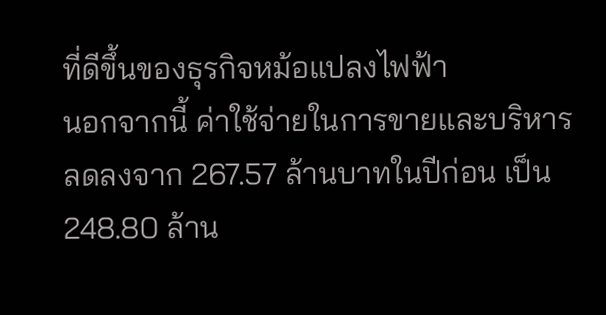ที่ดีขึ้นของธุรกิจหม้อแปลงไฟฟ้า
นอกจากนี้ ค่าใช้จ่ายในการขายและบริหารลดลงจาก 267.57 ล้านบาทในปีก่อน เป็น 248.80 ล้าน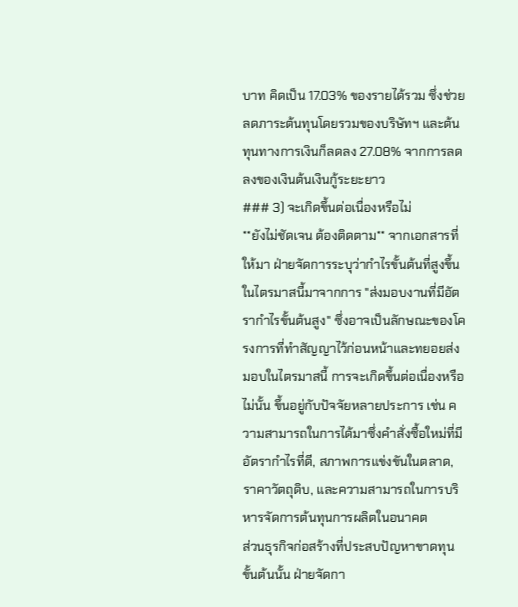บาท คิดเป็น 17.03% ของรายได้รวม ซึ่งช่วยลดภาระต้นทุนโดยรวมของบริษัทฯ และต้นทุนทางการเงินก็ลดลง 27.08% จากการลดลงของเงินต้นเงินกู้ระยะยาว
### 3) จะเกิดขึ้นต่อเนื่องหรือไม่
**ยังไม่ชัดเจน ต้องติดตาม** จากเอกสารที่ให้มา ฝ่ายจัดการระบุว่ากำไรขั้นต้นที่สูงขึ้นในไตรมาสนี้มาจากการ "ส่งมอบงานที่มีอัตรากำไรขั้นต้นสูง" ซึ่งอาจเป็นลักษณะของโครงการที่ทำสัญญาไว้ก่อนหน้าและทยอยส่งมอบในไตรมาสนี้ การจะเกิดขึ้นต่อเนื่องหรือไม่นั้น ขึ้นอยู่กับปัจจัยหลายประการ เช่น ความสามารถในการได้มาซึ่งคำสั่งซื้อใหม่ที่มีอัตรากำไรที่ดี, สภาพการแข่งขันในตลาด, ราคาวัตถุดิบ, และความสามารถในการบริหารจัดการต้นทุนการผลิตในอนาคต
ส่วนธุรกิจก่อสร้างที่ประสบปัญหาขาดทุนขั้นต้นนั้น ฝ่ายจัดกา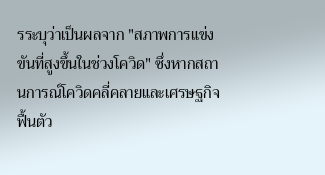รระบุว่าเป็นผลจาก "สภาพการแข่งขันที่สูงขึ้นในช่วงโควิด" ซึ่งหากสถานการณ์โควิดคลี่คลายและเศรษฐกิจฟื้นตัว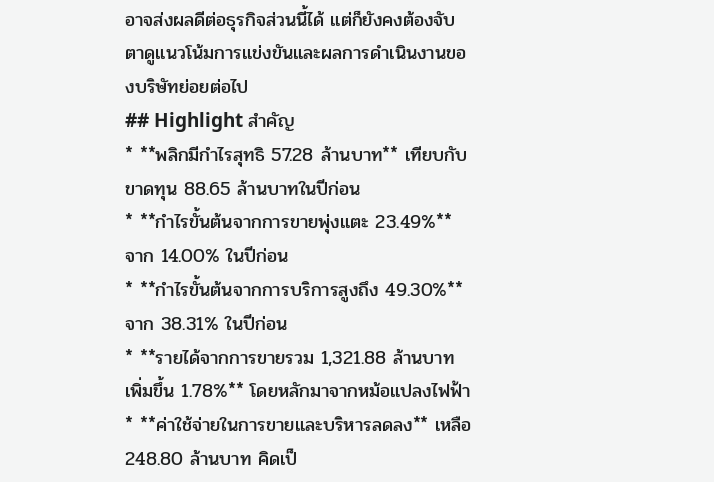อาจส่งผลดีต่อธุรกิจส่วนนี้ได้ แต่ก็ยังคงต้องจับตาดูแนวโน้มการแข่งขันและผลการดำเนินงานของบริษัทย่อยต่อไป
## Highlight สำคัญ
* **พลิกมีกำไรสุทธิ 57.28 ล้านบาท** เทียบกับขาดทุน 88.65 ล้านบาทในปีก่อน
* **กำไรขั้นต้นจากการขายพุ่งแตะ 23.49%** จาก 14.00% ในปีก่อน
* **กำไรขั้นต้นจากการบริการสูงถึง 49.30%** จาก 38.31% ในปีก่อน
* **รายได้จากการขายรวม 1,321.88 ล้านบาท เพิ่มขึ้น 1.78%** โดยหลักมาจากหม้อแปลงไฟฟ้า
* **ค่าใช้จ่ายในการขายและบริหารลดลง** เหลือ 248.80 ล้านบาท คิดเป็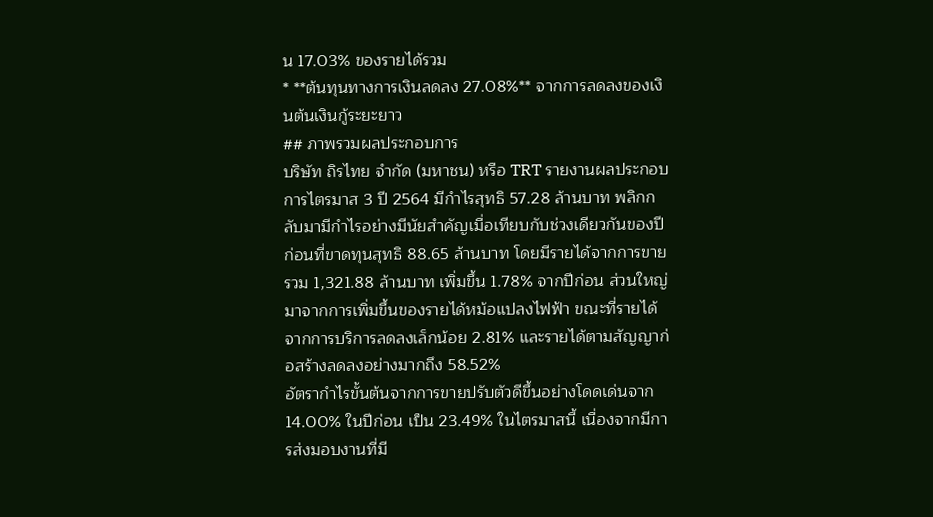น 17.03% ของรายได้รวม
* **ต้นทุนทางการเงินลดลง 27.08%** จากการลดลงของเงินต้นเงินกู้ระยะยาว
## ภาพรวมผลประกอบการ
บริษัท ถิรไทย จำกัด (มหาชน) หรือ TRT รายงานผลประกอบการไตรมาส 3 ปี 2564 มีกำไรสุทธิ 57.28 ล้านบาท พลิกกลับมามีกำไรอย่างมีนัยสำคัญเมื่อเทียบกับช่วงเดียวกันของปีก่อนที่ขาดทุนสุทธิ 88.65 ล้านบาท โดยมีรายได้จากการขายรวม 1,321.88 ล้านบาท เพิ่มขึ้น 1.78% จากปีก่อน ส่วนใหญ่มาจากการเพิ่มขึ้นของรายได้หม้อแปลงไฟฟ้า ขณะที่รายได้จากการบริการลดลงเล็กน้อย 2.81% และรายได้ตามสัญญาก่อสร้างลดลงอย่างมากถึง 58.52%
อัตรากำไรขั้นต้นจากการขายปรับตัวดีขึ้นอย่างโดดเด่นจาก 14.00% ในปีก่อน เป็น 23.49% ในไตรมาสนี้ เนื่องจากมีการส่งมอบงานที่มี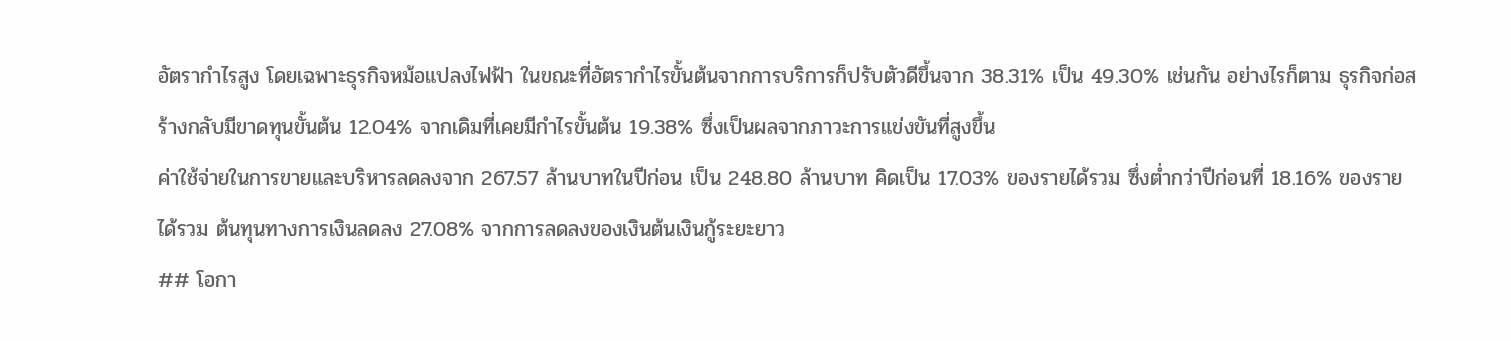อัตรากำไรสูง โดยเฉพาะธุรกิจหม้อแปลงไฟฟ้า ในขณะที่อัตรากำไรขั้นต้นจากการบริการก็ปรับตัวดีขึ้นจาก 38.31% เป็น 49.30% เช่นกัน อย่างไรก็ตาม ธุรกิจก่อสร้างกลับมีขาดทุนขั้นต้น 12.04% จากเดิมที่เคยมีกำไรขั้นต้น 19.38% ซึ่งเป็นผลจากภาวะการแข่งขันที่สูงขึ้น
ค่าใช้จ่ายในการขายและบริหารลดลงจาก 267.57 ล้านบาทในปีก่อน เป็น 248.80 ล้านบาท คิดเป็น 17.03% ของรายได้รวม ซึ่งต่ำกว่าปีก่อนที่ 18.16% ของรายได้รวม ต้นทุนทางการเงินลดลง 27.08% จากการลดลงของเงินต้นเงินกู้ระยะยาว
## โอกา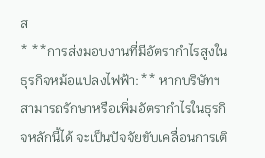ส
* **การส่งมอบงานที่มีอัตรากำไรสูงในธุรกิจหม้อแปลงไฟฟ้า:** หากบริษัทฯ สามารถรักษาหรือเพิ่มอัตรากำไรในธุรกิจหลักนี้ได้ จะเป็นปัจจัยขับเคลื่อนการเติ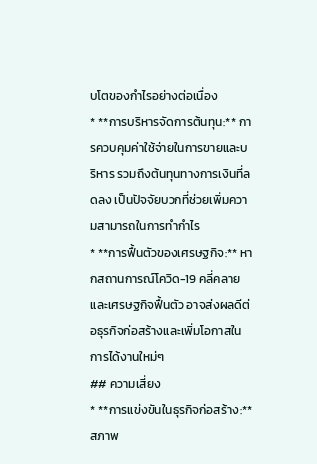บโตของกำไรอย่างต่อเนื่อง
* **การบริหารจัดการต้นทุน:** การควบคุมค่าใช้จ่ายในการขายและบริหาร รวมถึงต้นทุนทางการเงินที่ลดลง เป็นปัจจัยบวกที่ช่วยเพิ่มความสามารถในการทำกำไร
* **การฟื้นตัวของเศรษฐกิจ:** หากสถานการณ์โควิด-19 คลี่คลายและเศรษฐกิจฟื้นตัว อาจส่งผลดีต่อธุรกิจก่อสร้างและเพิ่มโอกาสในการได้งานใหม่ๆ
## ความเสี่ยง
* **การแข่งขันในธุรกิจก่อสร้าง:** สภาพ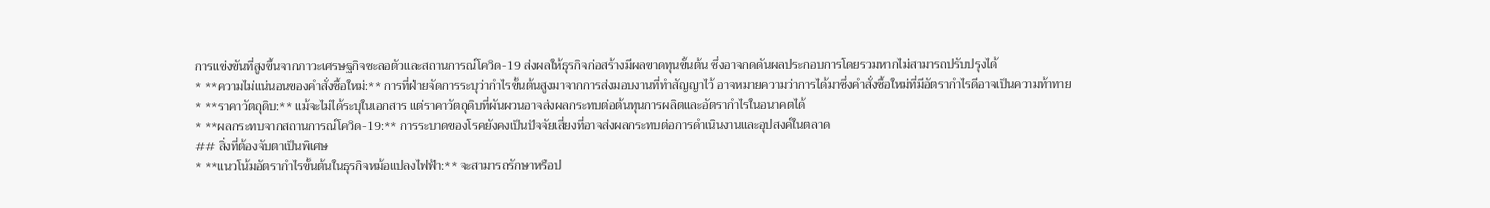การแข่งขันที่สูงขึ้นจากภาวะเศรษฐกิจชะลอตัวและสถานการณ์โควิด-19 ส่งผลให้ธุรกิจก่อสร้างมีผลขาดทุนขั้นต้น ซึ่งอาจกดดันผลประกอบการโดยรวมหากไม่สามารถปรับปรุงได้
* **ความไม่แน่นอนของคำสั่งซื้อใหม่:** การที่ฝ่ายจัดการระบุว่ากำไรขั้นต้นสูงมาจากการส่งมอบงานที่ทำสัญญาไว้ อาจหมายความว่าการได้มาซึ่งคำสั่งซื้อใหม่ที่มีอัตรากำไรดีอาจเป็นความท้าทาย
* **ราคาวัตถุดิบ:** แม้จะไม่ได้ระบุในเอกสาร แต่ราคาวัตถุดิบที่ผันผวนอาจส่งผลกระทบต่อต้นทุนการผลิตและอัตรากำไรในอนาคตได้
* **ผลกระทบจากสถานการณ์โควิด-19:** การระบาดของโรคยังคงเป็นปัจจัยเสี่ยงที่อาจส่งผลกระทบต่อการดำเนินงานและอุปสงค์ในตลาด
## สิ่งที่ต้องจับตาเป็นพิเศษ
* **แนวโน้มอัตรากำไรขั้นต้นในธุรกิจหม้อแปลงไฟฟ้า:** จะสามารถรักษาหรือป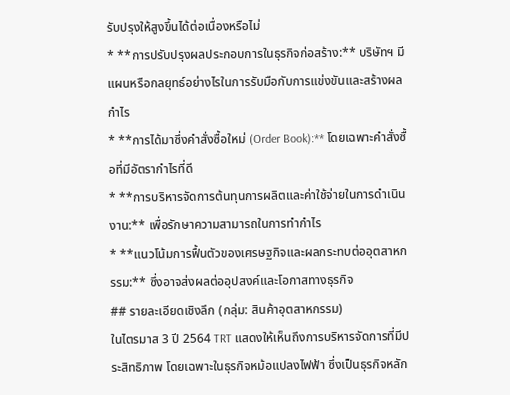รับปรุงให้สูงขึ้นได้ต่อเนื่องหรือไม่
* **การปรับปรุงผลประกอบการในธุรกิจก่อสร้าง:** บริษัทฯ มีแผนหรือกลยุทธ์อย่างไรในการรับมือกับการแข่งขันและสร้างผลกำไร
* **การได้มาซึ่งคำสั่งซื้อใหม่ (Order Book):** โดยเฉพาะคำสั่งซื้อที่มีอัตรากำไรที่ดี
* **การบริหารจัดการต้นทุนการผลิตและค่าใช้จ่ายในการดำเนินงาน:** เพื่อรักษาความสามารถในการทำกำไร
* **แนวโน้มการฟื้นตัวของเศรษฐกิจและผลกระทบต่ออุตสาหกรรม:** ซึ่งอาจส่งผลต่ออุปสงค์และโอกาสทางธุรกิจ
## รายละเอียดเชิงลึก (กลุ่ม: สินค้าอุตสาหกรรม)
ในไตรมาส 3 ปี 2564 TRT แสดงให้เห็นถึงการบริหารจัดการที่มีประสิทธิภาพ โดยเฉพาะในธุรกิจหม้อแปลงไฟฟ้า ซึ่งเป็นธุรกิจหลัก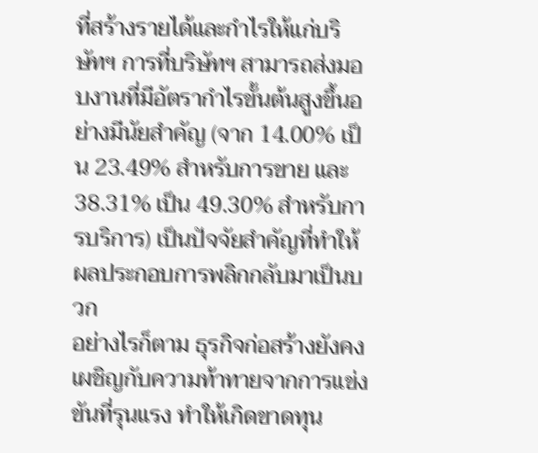ที่สร้างรายได้และกำไรให้แก่บริษัทฯ การที่บริษัทฯ สามารถส่งมอบงานที่มีอัตรากำไรขั้นต้นสูงขึ้นอย่างมีนัยสำคัญ (จาก 14.00% เป็น 23.49% สำหรับการขาย และ 38.31% เป็น 49.30% สำหรับการบริการ) เป็นปัจจัยสำคัญที่ทำให้ผลประกอบการพลิกกลับมาเป็นบวก
อย่างไรก็ตาม ธุรกิจก่อสร้างยังคงเผชิญกับความท้าทายจากการแข่งขันที่รุนแรง ทำให้เกิดขาดทุน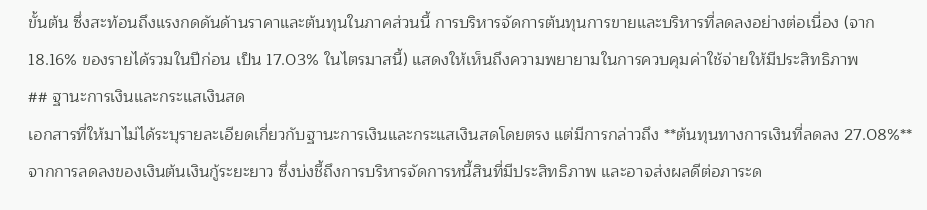ขั้นต้น ซึ่งสะท้อนถึงแรงกดดันด้านราคาและต้นทุนในภาคส่วนนี้ การบริหารจัดการต้นทุนการขายและบริหารที่ลดลงอย่างต่อเนื่อง (จาก 18.16% ของรายได้รวมในปีก่อน เป็น 17.03% ในไตรมาสนี้) แสดงให้เห็นถึงความพยายามในการควบคุมค่าใช้จ่ายให้มีประสิทธิภาพ
## ฐานะการเงินและกระแสเงินสด
เอกสารที่ให้มาไม่ได้ระบุรายละเอียดเกี่ยวกับฐานะการเงินและกระแสเงินสดโดยตรง แต่มีการกล่าวถึง **ต้นทุนทางการเงินที่ลดลง 27.08%** จากการลดลงของเงินต้นเงินกู้ระยะยาว ซึ่งบ่งชี้ถึงการบริหารจัดการหนี้สินที่มีประสิทธิภาพ และอาจส่งผลดีต่อภาระด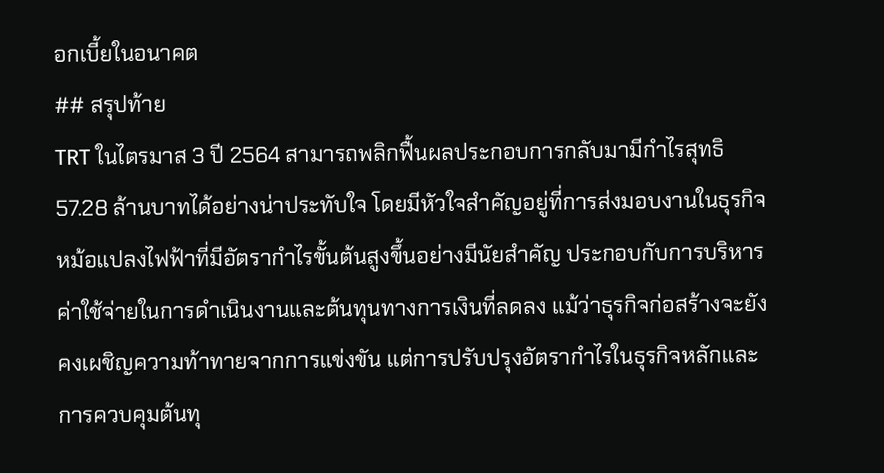อกเบี้ยในอนาคต
## สรุปท้าย
TRT ในไตรมาส 3 ปี 2564 สามารถพลิกฟื้นผลประกอบการกลับมามีกำไรสุทธิ 57.28 ล้านบาทได้อย่างน่าประทับใจ โดยมีหัวใจสำคัญอยู่ที่การส่งมอบงานในธุรกิจหม้อแปลงไฟฟ้าที่มีอัตรากำไรขั้นต้นสูงขึ้นอย่างมีนัยสำคัญ ประกอบกับการบริหารค่าใช้จ่ายในการดำเนินงานและต้นทุนทางการเงินที่ลดลง แม้ว่าธุรกิจก่อสร้างจะยังคงเผชิญความท้าทายจากการแข่งขัน แต่การปรับปรุงอัตรากำไรในธุรกิจหลักและการควบคุมต้นทุ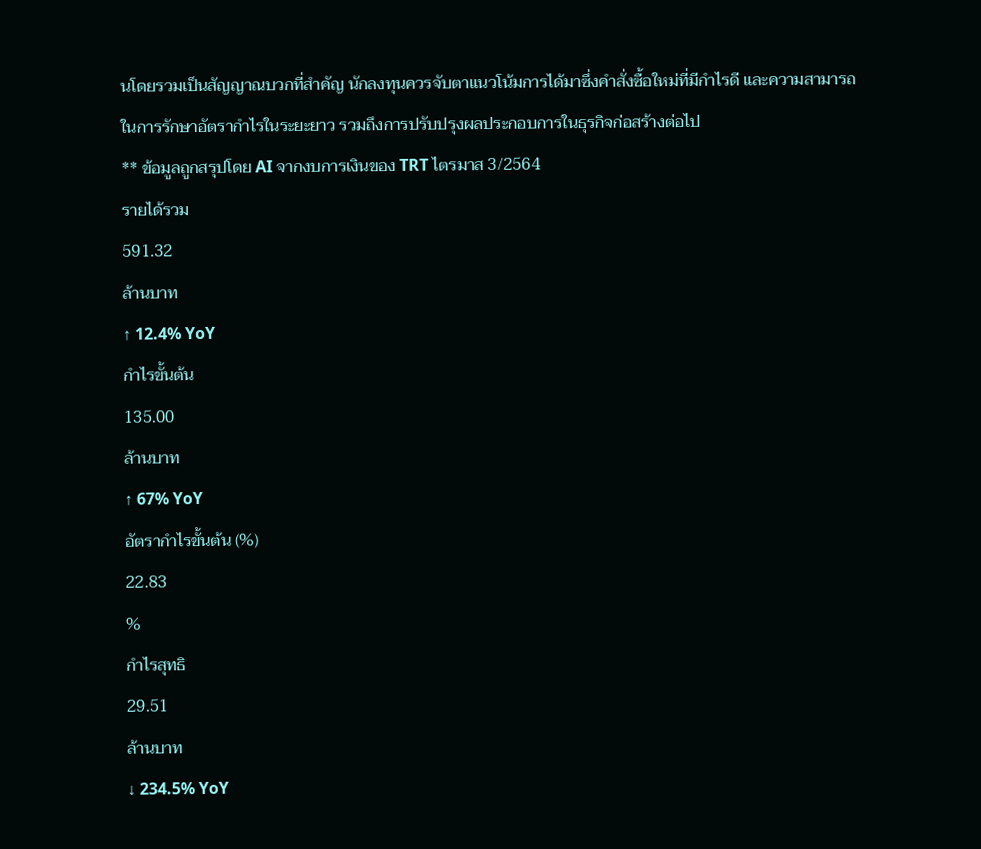นโดยรวมเป็นสัญญาณบวกที่สำคัญ นักลงทุนควรจับตาแนวโน้มการได้มาซึ่งคำสั่งซื้อใหม่ที่มีกำไรดี และความสามารถในการรักษาอัตรากำไรในระยะยาว รวมถึงการปรับปรุงผลประกอบการในธุรกิจก่อสร้างต่อไป
** ข้อมูลถูกสรุปโดย AI จากงบการเงินของ TRT ไตรมาส 3/2564
รายได้รวม
591.32
ล้านบาท
↑ 12.4% YoY
กำไรขั้นต้น
135.00
ล้านบาท
↑ 67% YoY
อัตรากำไรขั้นต้น (%)
22.83
%
กำไรสุทธิ
29.51
ล้านบาท
↓ 234.5% YoY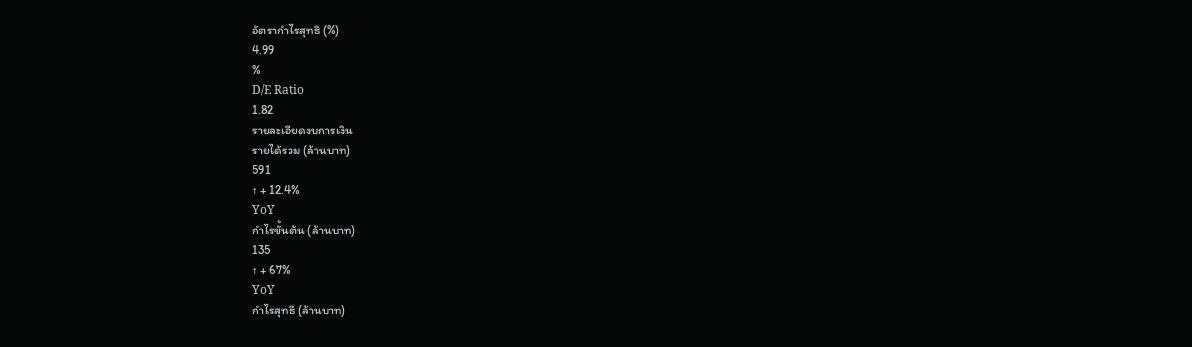อัตรากำไรสุทธิ (%)
4.99
%
D/E Ratio
1.82
รายละเอียดงบการเงิน
รายได้รวม (ล้านบาท)
591
↑ + 12.4%
YoY
กำไรขั้นต้น (ล้านบาท)
135
↑ + 67%
YoY
กำไรสุทธิ (ล้านบาท)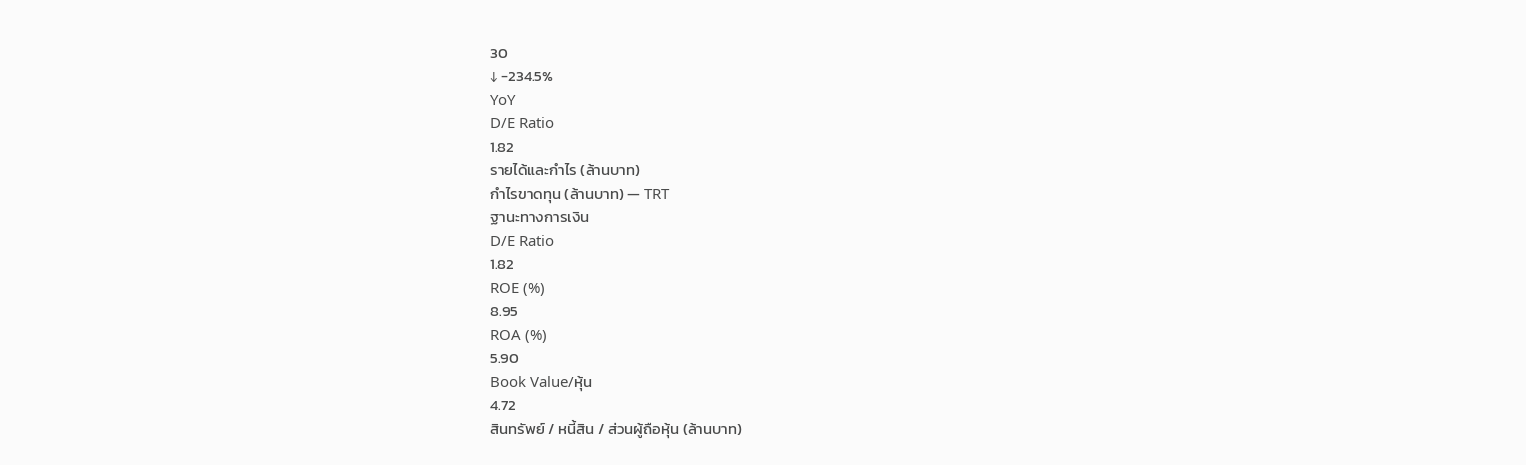30
↓ -234.5%
YoY
D/E Ratio
1.82
รายได้และกำไร (ล้านบาท)
กำไรขาดทุน (ล้านบาท) — TRT
ฐานะทางการเงิน
D/E Ratio
1.82
ROE (%)
8.95
ROA (%)
5.90
Book Value/หุ้น
4.72
สินทรัพย์ / หนี้สิน / ส่วนผู้ถือหุ้น (ล้านบาท)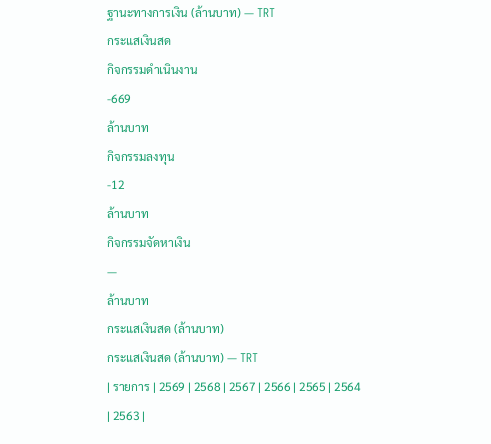ฐานะทางการเงิน (ล้านบาท) — TRT
กระแสเงินสด
กิจกรรมดำเนินงาน
-669
ล้านบาท
กิจกรรมลงทุน
-12
ล้านบาท
กิจกรรมจัดหาเงิน
—
ล้านบาท
กระแสเงินสด (ล้านบาท)
กระแสเงินสด (ล้านบาท) — TRT
| รายการ | 2569 | 2568 | 2567 | 2566 | 2565 | 2564 | 2563 |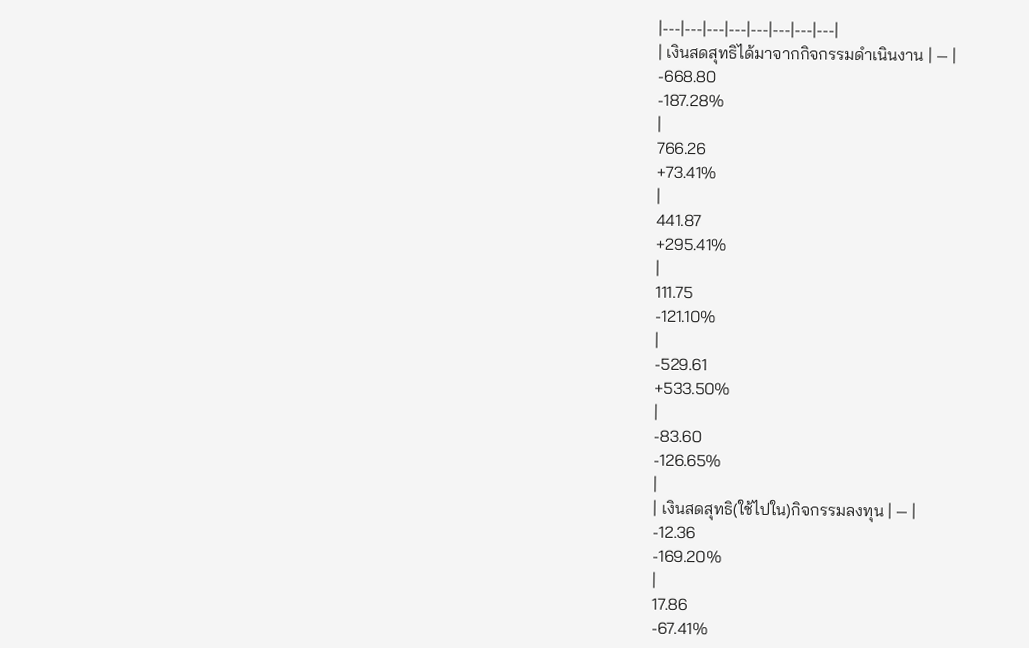|---|---|---|---|---|---|---|---|
| เงินสดสุทธิได้มาจากกิจกรรมดำเนินงาน | — |
-668.80
-187.28%
|
766.26
+73.41%
|
441.87
+295.41%
|
111.75
-121.10%
|
-529.61
+533.50%
|
-83.60
-126.65%
|
| เงินสดสุทธิ(ใช้ไปใน)กิจกรรมลงทุน | — |
-12.36
-169.20%
|
17.86
-67.41%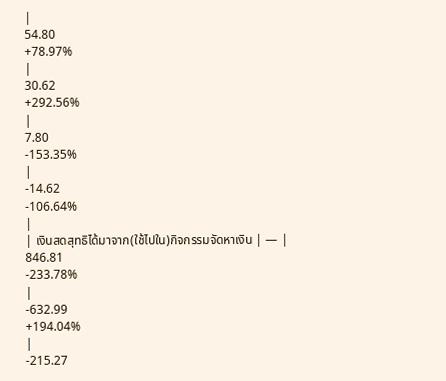|
54.80
+78.97%
|
30.62
+292.56%
|
7.80
-153.35%
|
-14.62
-106.64%
|
| เงินสดสุทธิได้มาจาก(ใช้ไปใน)กิจกรรมจัดหาเงิน | — |
846.81
-233.78%
|
-632.99
+194.04%
|
-215.27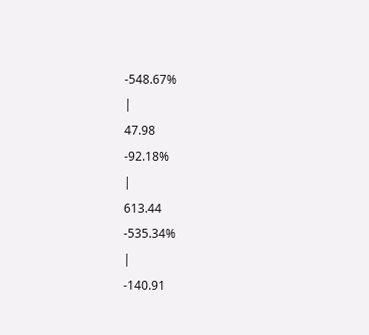-548.67%
|
47.98
-92.18%
|
613.44
-535.34%
|
-140.91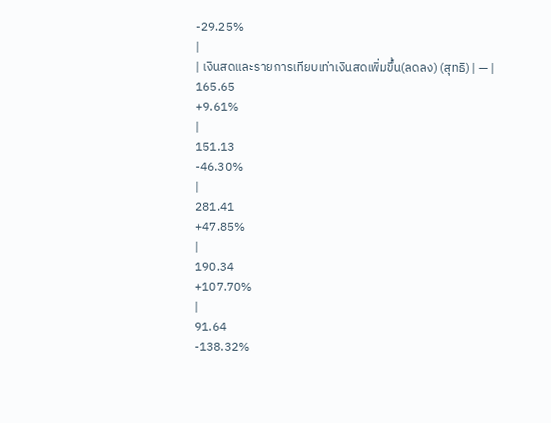-29.25%
|
| เงินสดและรายการเทียบเท่าเงินสดเพิ่มขึ้น(ลดลง) (สุทธิ) | — |
165.65
+9.61%
|
151.13
-46.30%
|
281.41
+47.85%
|
190.34
+107.70%
|
91.64
-138.32%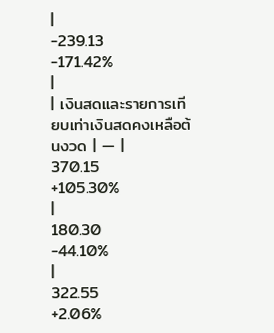|
-239.13
-171.42%
|
| เงินสดและรายการเทียบเท่าเงินสดคงเหลือต้นงวด | — |
370.15
+105.30%
|
180.30
-44.10%
|
322.55
+2.06%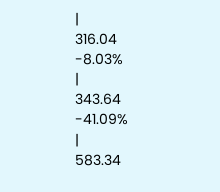|
316.04
-8.03%
|
343.64
-41.09%
|
583.34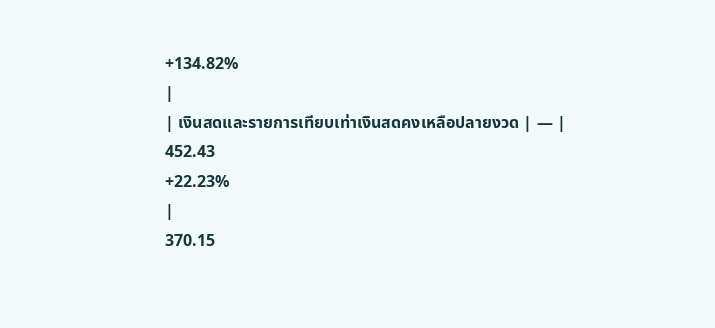+134.82%
|
| เงินสดและรายการเทียบเท่าเงินสดคงเหลือปลายงวด | — |
452.43
+22.23%
|
370.15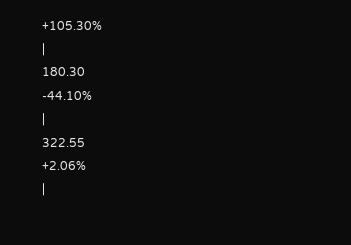+105.30%
|
180.30
-44.10%
|
322.55
+2.06%
|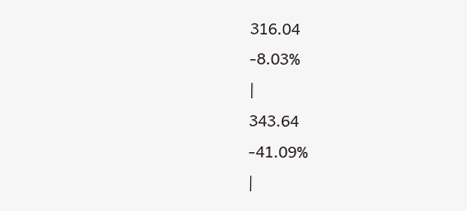316.04
-8.03%
|
343.64
-41.09%
|